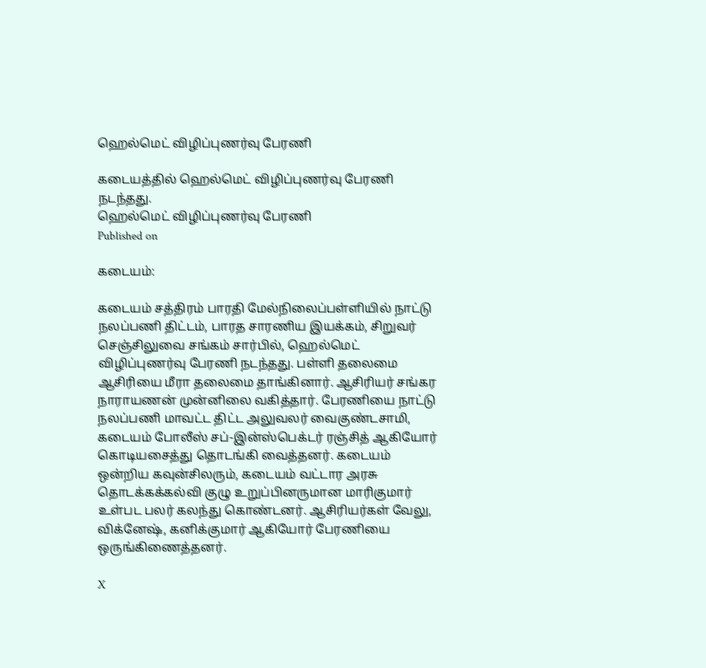ஹெல்மெட் விழிப்புணர்வு பேரணி

கடையத்தில் ஹெல்மெட் விழிப்புணர்வு பேரணி நடந்தது.
ஹெல்மெட் விழிப்புணர்வு பேரணி
Published on

கடையம்:

கடையம் சத்திரம் பாரதி மேல்நிலைப்பள்ளியில் நாட்டு நலப்பணி திட்டம், பாரத சாரணிய இயக்கம், சிறுவர் செஞ்சிலுவை சங்கம் சார்பில், ஹெல்மெட் விழிப்புணர்வு பேரணி நடந்தது. பள்ளி தலைமை ஆசிரியை மீரா தலைமை தாங்கினார். ஆசிரியர் சங்கர நாராயணன் முன்னிலை வகித்தார். பேரணியை நாட்டு நலப்பணி மாவட்ட திட்ட அலுவலர் வைகுண்டசாமி, கடையம் போலீஸ் சப்-இன்ஸ்பெக்டர் ரஞ்சித் ஆகியோர் கொடியசைத்து தொடங்கி வைத்தனர். கடையம் ஒன்றிய கவுன்சிலரும், கடையம் வட்டார அரசு தொடக்கக்கல்வி குழு உறுப்பினருமான மாரிகுமார் உள்பட பலர் கலந்து கொண்டனர். ஆசிரியர்கள் வேலு, விக்னேஷ், கனிக்குமார் ஆகியோர் பேரணியை ஒருங்கிணைத்தனர்.

X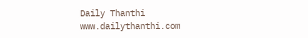Daily Thanthi
www.dailythanthi.com